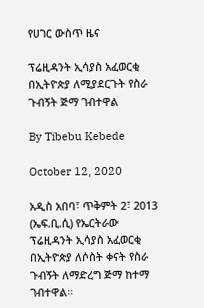የሀገር ውስጥ ዜና

ፕሬዚዳንት ኢሳያስ አፈወርቂ በኢትዮጵያ ለሚያደርጉት የስራ ጉብኝት ጅማ ገብተዋል

By Tibebu Kebede

October 12, 2020

አዲስ አበባ፣ ጥቅምት 2፣ 2013 (ኤፍ.ቢ.ሲ) የኤርትራው ፕሬዚዳንት ኢሳያስ አፈወርቂ በኢትዮጵያ ለሶስት ቀናት የስራ ጉብኝት ለማድረግ ጅማ ከተማ ገብተዋል።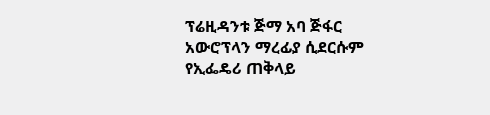ፕሬዚዳንቱ ጅማ አባ ጅፋር አውሮፕላን ማረፊያ ሲደርሱም የኢፌዴሪ ጠቅላይ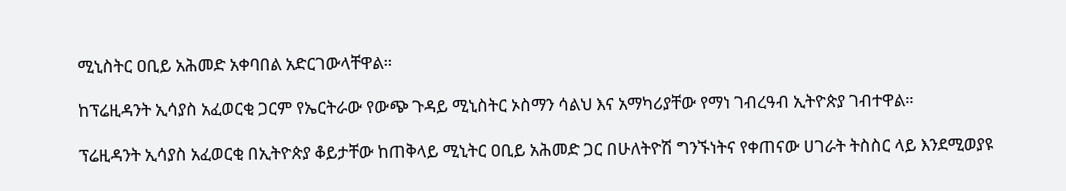ሚኒስትር ዐቢይ አሕመድ አቀባበል አድርገውላቸዋል።

ከፕሬዚዳንት ኢሳያስ አፈወርቂ ጋርም የኤርትራው የውጭ ጉዳይ ሚኒስትር ኦስማን ሳልህ እና አማካሪያቸው የማነ ገብረዓብ ኢትዮጵያ ገብተዋል።

ፕሬዚዳንት ኢሳያስ አፈወርቂ በኢትዮጵያ ቆይታቸው ከጠቅላይ ሚኒትር ዐቢይ አሕመድ ጋር በሁለትዮሽ ግንኙነትና የቀጠናው ሀገራት ትስስር ላይ እንደሚወያዩ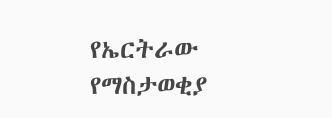የኤርትራው የማስታወቂያ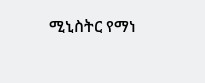ሚኒስትር የማነ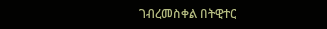ገብረመስቀል በትዊተር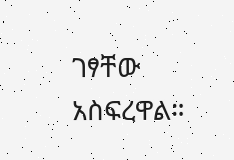ገፃቸው አስፍረዋል።